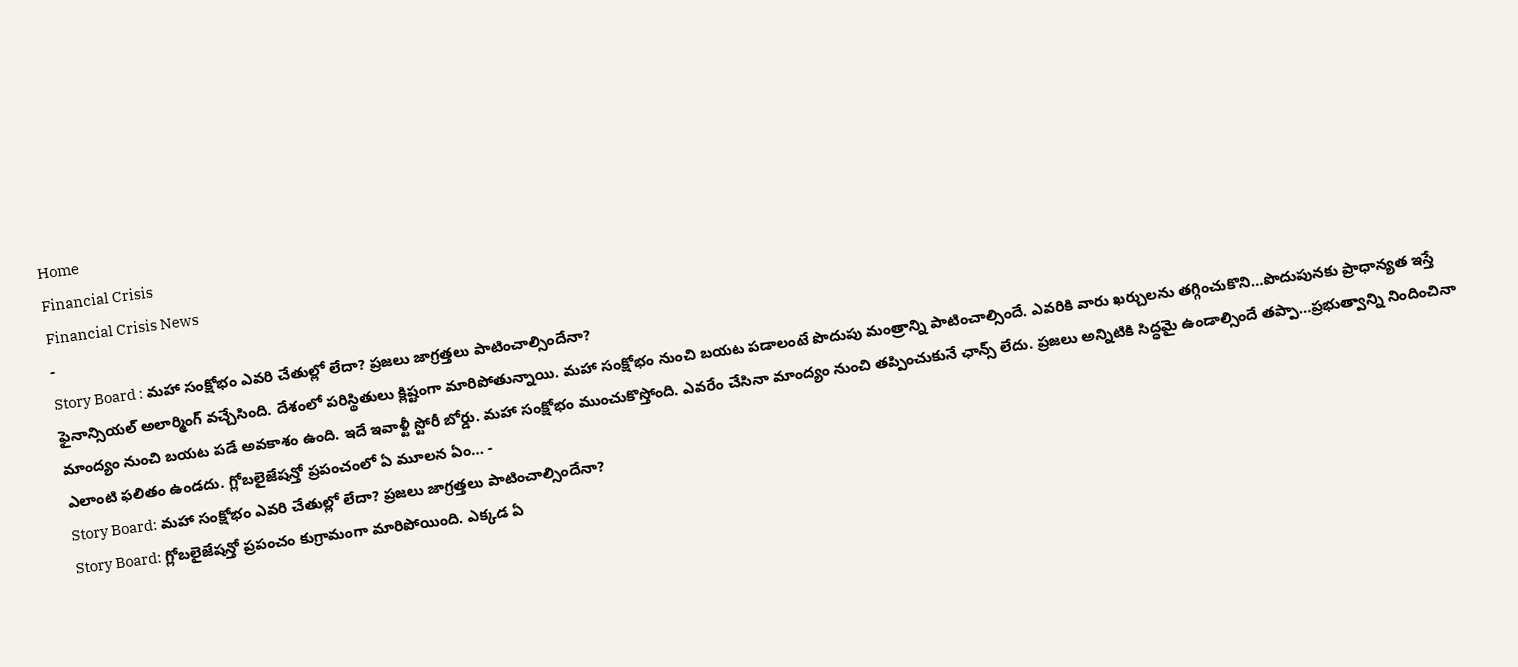Home
Financial Crisis
Financial Crisis News
-
Story Board : మహా సంక్షోభం ఎవరి చేతుల్లో లేదా? ప్రజలు జాగ్రత్తలు పాటించాల్సిందేనా?
ఫైనాన్సియల్ అలార్మింగ్ వచ్చేసింది. దేశంలో పరిస్థితులు క్లిష్టంగా మారిపోతున్నాయి. మహా సంక్షోభం నుంచి బయట పడాలంటే పొదుపు మంత్రాన్ని పాటించాల్సిందే. ఎవరికి వారు ఖర్చులను తగ్గించుకొని…పొదుపునకు ప్రాధాన్యత ఇస్తే మాంద్యం నుంచి బయట పడే అవకాశం ఉంది. ఇదే ఇవాళ్టీ స్టోరీ బోర్డు. మహా సంక్షోభం ముంచుకొస్తోంది. ఎవరేం చేసినా మాంద్యం నుంచి తప్పించుకునే ఛాన్స్ లేదు. ప్రజలు అన్నిటికి సిద్ధమై ఉండాల్సిందే తప్పా…ప్రభుత్వాన్ని నిందించినా ఎలాంటి ఫలితం ఉండదు. గ్లోబలైజేషన్తో ప్రపంచంలో ఏ మూలన ఏం… -
Story Board: మహా సంక్షోభం ఎవరి చేతుల్లో లేదా? ప్రజలు జాగ్రత్తలు పాటించాల్సిందేనా?
Story Board: గ్లోబలైజేషన్తో ప్రపంచం కుగ్రామంగా మారిపోయింది. ఎక్కడ ఏ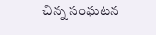చిన్న సంఘటన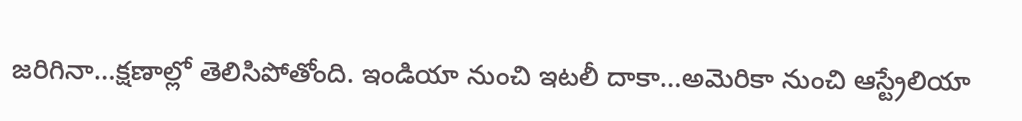జరిగినా…క్షణాల్లో తెలిసిపోతోంది. ఇండియా నుంచి ఇటలీ దాకా…అమెరికా నుంచి ఆస్ట్రేలియా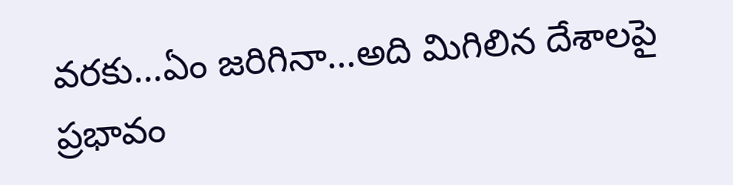వరకు…ఏం జరిగినా…అది మిగిలిన దేశాలపై ప్రభావం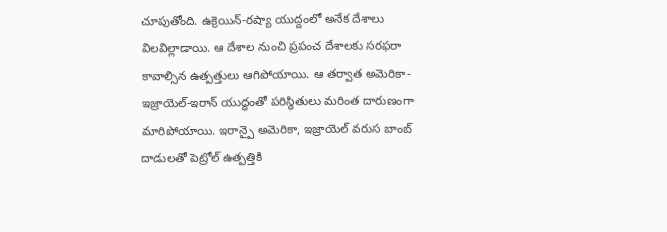చూపుతోంది. ఉక్రెయిన్-రష్యా యుద్దంలో అనేక దేశాలు విలవిల్లాడాయి. ఆ దేశాల నుంచి ప్రపంచ దేశాలకు సరఫరా కావాల్సిన ఉత్పత్తులు ఆగిపోయాయి. ఆ తర్వాత అమెరికా-ఇజ్రాయెల్-ఇరాన్ యుద్ధంతో పరిస్థితులు మరింత దారుణంగా మారిపోయాయి. ఇరాన్పై అమెరికా, ఇజ్రాయెల్ వరుస బాంబ్ దాడులతో పెట్రోల్ ఉత్పత్తికి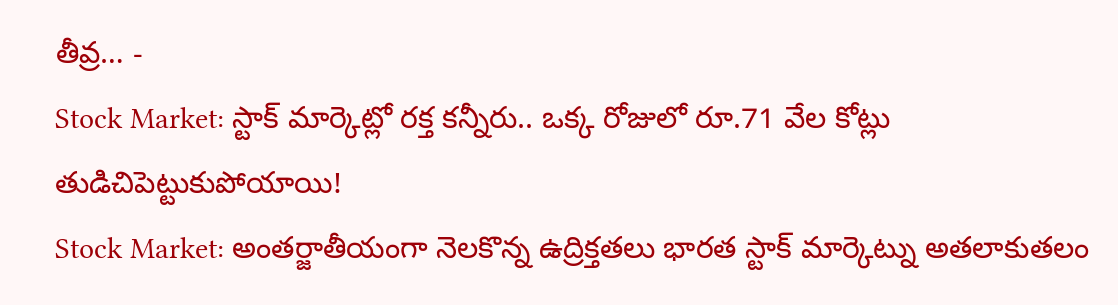తీవ్ర… -
Stock Market: స్టాక్ మార్కెట్లో రక్త కన్నీరు.. ఒక్క రోజులో రూ.71 వేల కోట్లు తుడిచిపెట్టుకుపోయాయి!
Stock Market: అంతర్జాతీయంగా నెలకొన్న ఉద్రిక్తతలు భారత స్టాక్ మార్కెట్ను అతలాకుతలం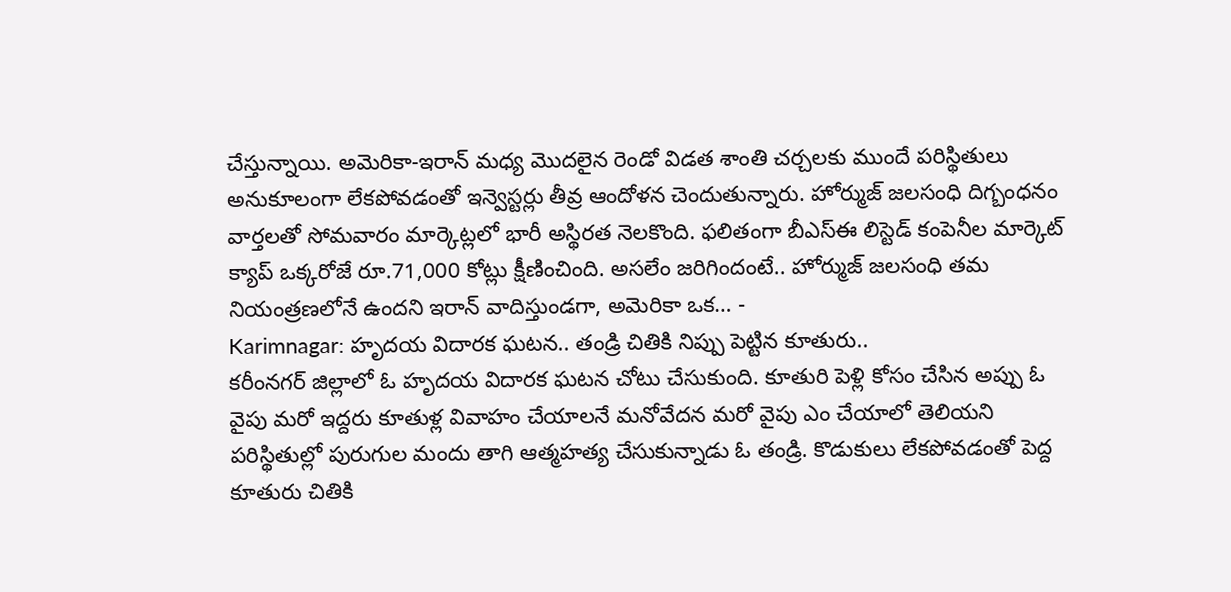చేస్తున్నాయి. అమెరికా-ఇరాన్ మధ్య మొదలైన రెండో విడత శాంతి చర్చలకు ముందే పరిస్థితులు అనుకూలంగా లేకపోవడంతో ఇన్వెస్టర్లు తీవ్ర ఆందోళన చెందుతున్నారు. హోర్ముజ్ జలసంధి దిగ్బంధనం వార్తలతో సోమవారం మార్కెట్లలో భారీ అస్థిరత నెలకొంది. ఫలితంగా బీఎస్ఈ లిస్టెడ్ కంపెనీల మార్కెట్ క్యాప్ ఒక్కరోజే రూ.71,000 కోట్లు క్షీణించింది. అసలేం జరిగిందంటే.. హోర్ముజ్ జలసంధి తమ నియంత్రణలోనే ఉందని ఇరాన్ వాదిస్తుండగా, అమెరికా ఒక… -
Karimnagar: హృదయ విదారక ఘటన.. తండ్రి చితికి నిప్పు పెట్టిన కూతురు..
కరీంనగర్ జిల్లాలో ఓ హృదయ విదారక ఘటన చోటు చేసుకుంది. కూతురి పెళ్లి కోసం చేసిన అప్పు ఓ వైపు మరో ఇద్దరు కూతుళ్ల వివాహం చేయాలనే మనోవేదన మరో వైపు ఎం చేయాలో తెలియని పరిస్థితుల్లో పురుగుల మందు తాగి ఆత్మహత్య చేసుకున్నాడు ఓ తండ్రి. కొడుకులు లేకపోవడంతో పెద్ద కూతురు చితికి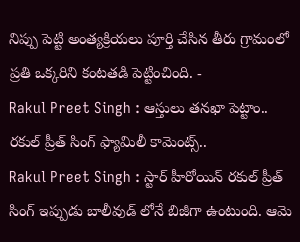నిప్పు పెట్టి అంత్యక్రియలు పూర్తి చేసిన తీరు గ్రామంలో ప్రతి ఒక్కరిని కంటతడి పెట్టించింది. -
Rakul Preet Singh : ఆస్తులు తనఖా పెట్టాం.. రకుల్ ప్రీత్ సింగ్ ఫ్యామిలీ కామెంట్స్..
Rakul Preet Singh : స్టార్ హీరోయిన్ రకుల్ ప్రీత్ సింగ్ ఇప్పుడు బాలీవుడ్ లోనే బిజీగా ఉంటుంది. ఆమె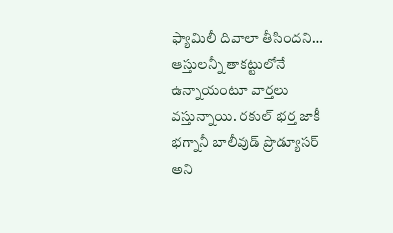ఫ్యామిలీ దివాలా తీసిందని… ఆస్తులన్నీ తాకట్టులోనే ఉన్నాయంటూ వార్తలు వస్తున్నాయి. రకుల్ భర్త జాకీ భగ్నానీ బాలీవుడ్ ప్రొడ్యూసర్ అని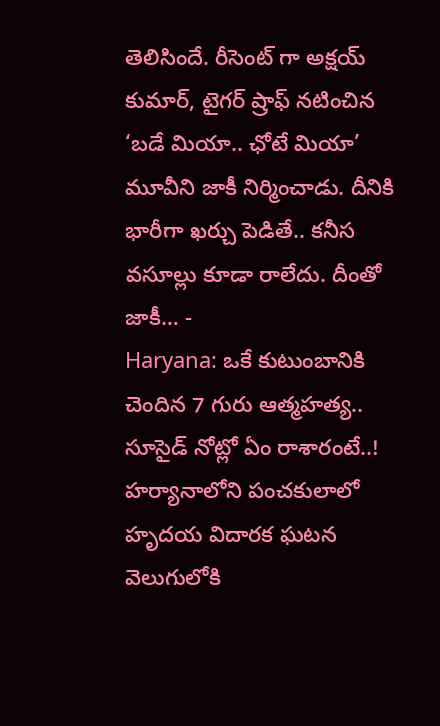తెలిసిందే. రీసెంట్ గా అక్షయ్ కుమార్, టైగర్ ష్రాఫ్ నటించిన ‘బడే మియా.. ఛోటే మియా’ మూవీని జాకీ నిర్మించాడు. దీనికి భారీగా ఖర్చు పెడితే.. కనీస వసూల్లు కూడా రాలేదు. దీంతో జాకీ… -
Haryana: ఒకే కుటుంబానికి చెందిన 7 గురు ఆత్మహత్య.. సూసైడ్ నోట్లో ఏం రాశారంటే..!
హర్యానాలోని పంచకులాలో హృదయ విదారక ఘటన వెలుగులోకి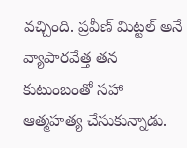వచ్చింది. ప్రవీణ్ మిట్టల్ అనే వ్యాపారవేత్త తన కుటుంబంతో సహా ఆత్మహత్య చేసుకున్నాడు.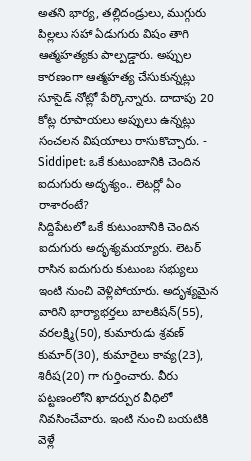అతని భార్య, తల్లిదండ్రులు, ముగ్గురు పిల్లలు సహా ఏడుగురు విషం తాగి ఆత్మహత్యకు పాల్పడ్డారు. అప్పుల కారణంగా ఆత్మహత్య చేసుకున్నట్లు సూసైడ్ నోట్లో పేర్కొన్నారు. దాదాపు 20 కోట్ల రూపాయలు అప్పులు ఉన్నట్లు సంచలన విషయాలు రాసుకొచ్చారు. -
Siddipet: ఒకే కుటుంబానికి చెందిన ఐదుగురు అదృశ్యం.. లెటర్లో ఏం రాశారంటే?
సిద్దిపేటలో ఒకే కుటుంబానికి చెందిన ఐదుగురు అదృశ్యమయ్యారు. లెటర్ రాసిన ఐదుగురు కుటుంబ సభ్యులు ఇంటి నుంచి వెళ్లిపోయారు. అదృశ్యమైన వారిని భార్యాభర్తలు బాలకిషన్(55), వరలక్ష్మి(50), కుమారుడు శ్రవణ్ కుమార్(30), కుమారైలు కావ్య(23), శిరీష(20) గా గుర్తించారు. వీరు పట్టణంలోని ఖాదర్పుర వీధిలో నివసించేవారు. ఇంటి నుంచి బయటికి వెళ్లే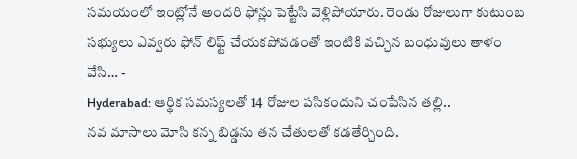సమయంలో ఇంట్లోనే అందరి ఫోన్లు పెట్టేసి వెళ్లిపోయారు. రెండు రోజులుగా కుటుంబ సభ్యులు ఎవ్వరు ఫోన్ లిఫ్ట్ చేయకపోవడంతో ఇంటికి వచ్చిన బంధువులు తాళం వేసి… -
Hyderabad: ఆర్థిక సమస్యలతో 14 రోజుల పసికందుని చంపేసిన తల్లి..
నవ మాసాలు మోసి కన్న బిడ్డను తన చేతులతో కడతేర్చింది.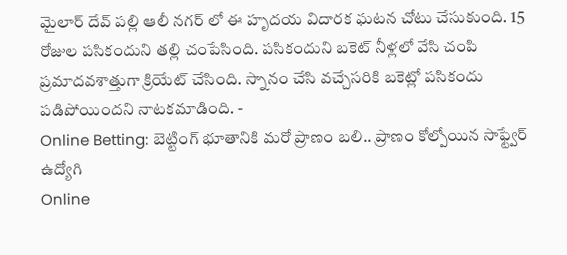మైలార్ దేవ్ పల్లి ఆలీ నగర్ లో ఈ హృదయ విదారక ఘటన చోటు చేసుకుంది. 15 రోజుల పసికందుని తల్లి చంపేసింది. పసికందుని బకెట్ నీళ్లలో వేసి చంపి ప్రమాదవశాత్తుగా క్రియేట్ చేసింది. స్నానం చేసి వచ్చేసరికి బకెట్లో పసికందు పడిపోయిందని నాటకమాడింది. -
Online Betting: బెట్టింగ్ భూతానికి మరో ప్రాణం బలి.. ప్రాణం కోల్పోయిన సాఫ్ట్వేర్ ఉద్యోగి
Online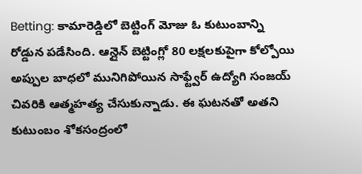Betting: కామారెడ్డిలో బెట్టింగ్ మోజు ఓ కుటుంబాన్ని రోడ్డున పడేసింది. ఆన్లైన్ బెట్టింగ్లో 80 లక్షలకుపైగా కోల్పోయి అప్పుల బాధలో మునిగిపోయిన సాఫ్ట్వేర్ ఉద్యోగి సంజయ్ చివరికి ఆత్మహత్య చేసుకున్నాడు. ఈ ఘటనతో అతని కుటుంబం శోకసంద్రంలో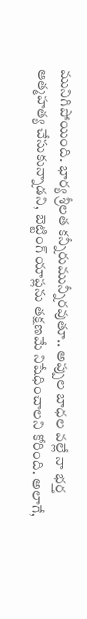మునిగిపోయింది. భార్య శ్రీలత కన్నీరుమున్నీరవుతూ.. అప్పుల బాధల వల్లే నా భర్త ఆత్మహత్య చేసుకున్నాడని, బెట్టింగ్ యాప్లను తక్షణమే నిషేధించాలని కోరింది. అలాగే,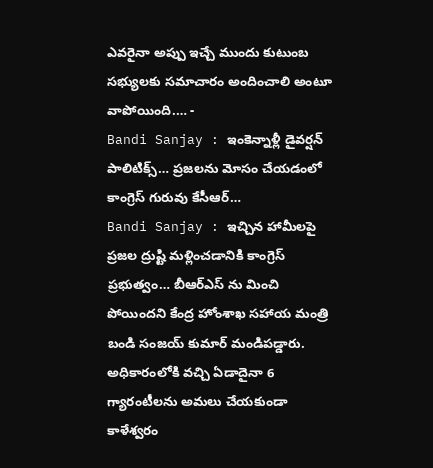ఎవరైనా అప్పు ఇచ్చే ముందు కుటుంబ సభ్యులకు సమాచారం అందించాలి అంటూ వాపోయింది.… -
Bandi Sanjay : ఇంకెన్నాళ్లీ డైవర్షన్ పాలిటిక్స్… ప్రజలను మోసం చేయడంలో కాంగ్రెస్ గురువు కేసీఆర్…
Bandi Sanjay : ఇచ్చిన హామీలపై ప్రజల ద్రుష్టి మళ్లించడానికి కాంగ్రెస్ ప్రభుత్వం… బీఆర్ఎస్ ను మించి పోయిందని కేంద్ర హోంశాఖ సహాయ మంత్రి బండి సంజయ్ కుమార్ మండిపడ్డారు. అధికారంలోకి వచ్చి ఏడాదైనా 6 గ్యారంటీలను అమలు చేయకుండా కాళేశ్వరం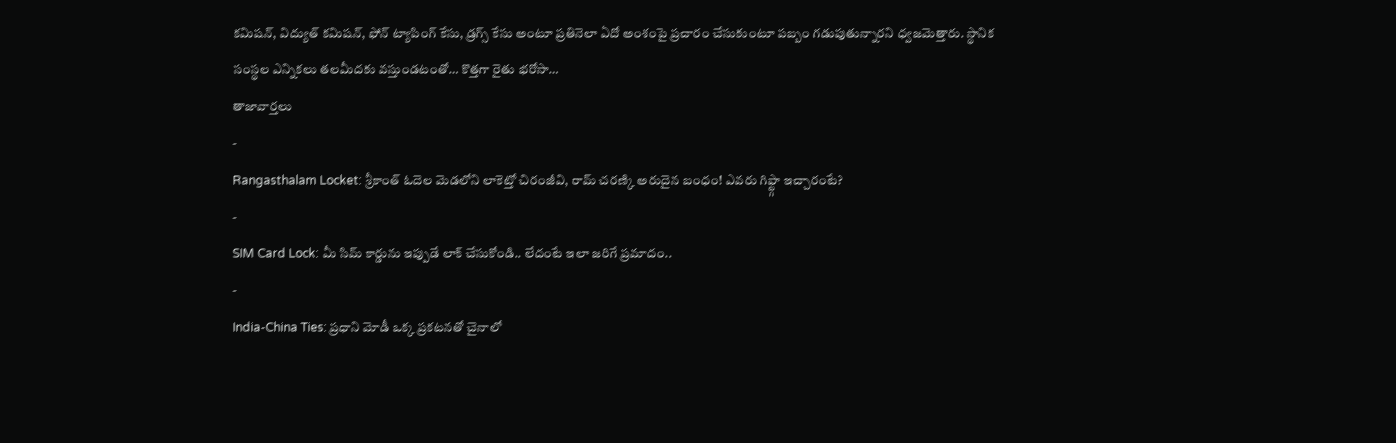కమిషన్, విద్యుత్ కమిషన్, ఫోన్ ట్యాపింగ్ కేసు, డ్రగ్స్ కేసు అంటూ ప్రతినెలా ఏదో అంశంపై ప్రచారం చేసుకుంటూ పబ్బం గడుపుతున్నారని ధ్వజమెత్తారు. స్థానిక సంస్థల ఎన్నికలు తలమీదకు వస్తుండటంతో… కొత్తగా రైతు భరోసా…
తాజావార్తలు
-
Rangasthalam Locket: శ్రీకాంత్ ఓదెల మెడలోని లాకెట్తో చిరంజీవి, రామ్ చరణ్కి అరుదైన బంధం! ఎవరు గిఫ్ట్గా ఇచ్చారంటే?
-
SIM Card Lock: మీ సిమ్ కార్డును ఇప్పుడే లాక్ చేసుకోండి.. లేదంటే ఇలా జరిగే ప్రమాదం..
-
India-China Ties: ప్రధాని మోడీ ఒక్క ప్రకటనతో చైనాలో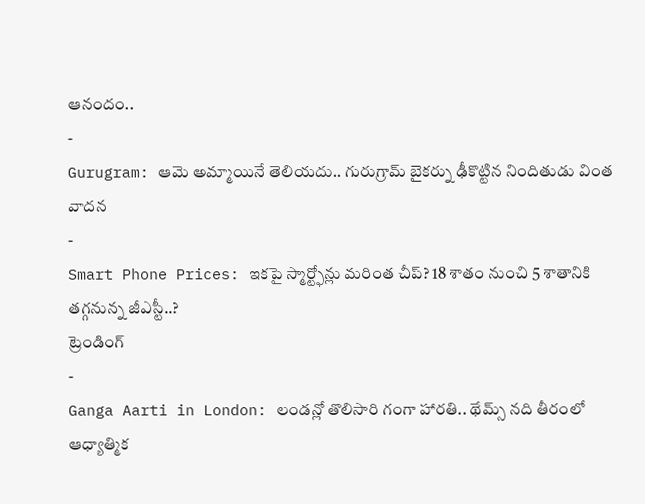ఆనందం..
-
Gurugram: ఆమె అమ్మాయినే తెలియదు.. గురుగ్రామ్ బైకర్ను ఢీకొట్టిన నిందితుడు వింత వాదన
-
Smart Phone Prices: ఇకపై స్మార్ట్ఫోన్లు మరింత చీప్? 18 శాతం నుంచి 5 శాతానికి తగ్గనున్న జీఎస్టీ..?
ట్రెండింగ్
-
Ganga Aarti in London: లండన్లో తొలిసారి గంగా హారతి.. థేమ్స్ నది తీరంలో ఆధ్యాత్మిక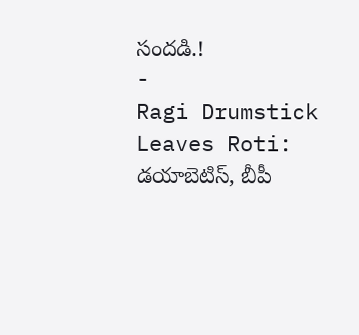సందడి.!
-
Ragi Drumstick Leaves Roti: డయాబెటిస్, బీపీ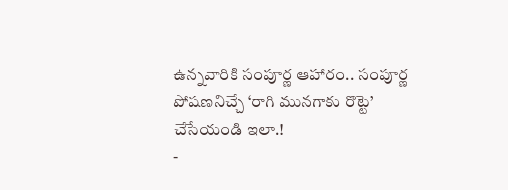ఉన్నవారికి సంపూర్ణ ఆహారం.. సంపూర్ణ పోషణనిచ్చే ‘రాగి మునగాకు రొట్టె’ చేసేయండి ఇలా.!
-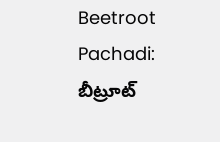Beetroot Pachadi: బీట్రూట్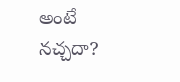అంటే నచ్చదా?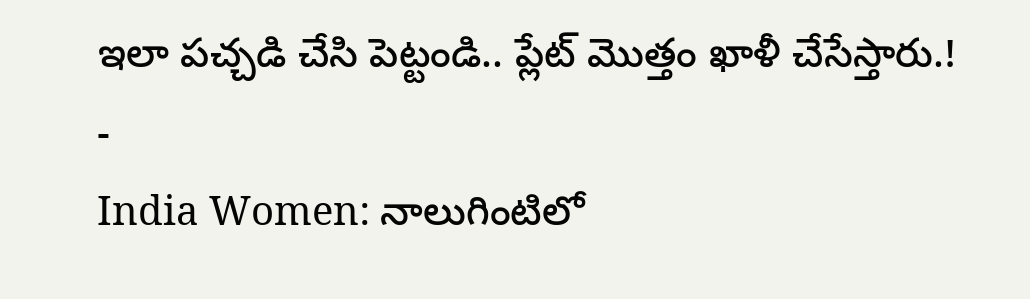ఇలా పచ్చడి చేసి పెట్టండి.. ప్లేట్ మొత్తం ఖాళీ చేసేస్తారు.!
-
India Women: నాలుగింటిలో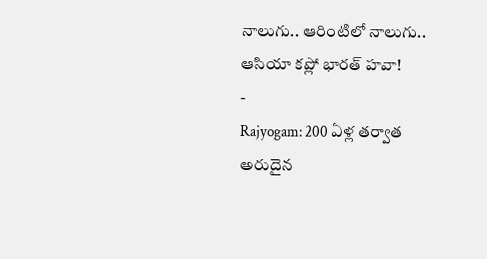నాలుగు.. ఆరింటిలో నాలుగు.. ఆసియా కప్లో భారత్ హవా!
-
Rajyogam: 200 ఏళ్ల తర్వాత అరుదైన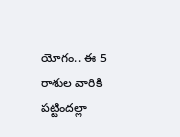యోగం.. ఈ 5 రాశుల వారికి పట్టిందల్లా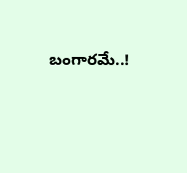బంగారమే..!